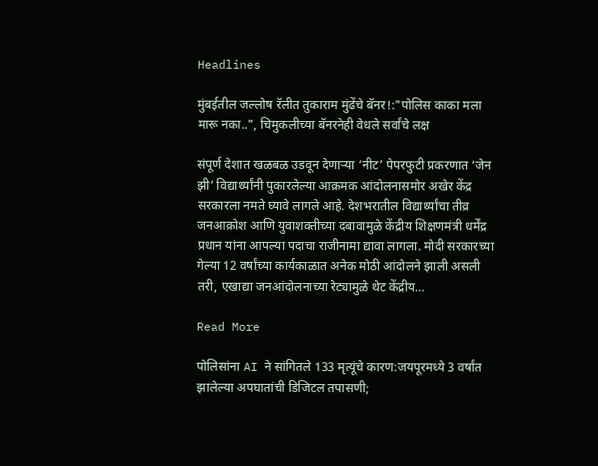Headlines

मुंबईतील जल्लोष रॅलीत तुकाराम मुंढेंचे बॅनर!:"पोलिस काका मला मारू नका..", चिमुकलीच्या बॅनरनेही वेधले सर्वांचे लक्ष

संपूर्ण देशात खळबळ उडवून देणाऱ्या ‘नीट’ पेपरफुटी प्रकरणात ‘जेन झी’ विद्यार्थ्यांनी पुकारलेल्या आक्रमक आंदोलनासमोर अखेर केंद्र सरकारला नमते घ्यावे लागले आहे. देशभरातील विद्यार्थ्यांचा तीव्र जनआक्रोश आणि युवाशक्तीच्या दबावामुळे केंद्रीय शिक्षणमंत्री धर्मेंद्र प्रधान यांना आपल्या पदाचा राजीनामा द्यावा लागला. मोदी सरकारच्या गेल्या 12 वर्षांच्या कार्यकाळात अनेक मोठी आंदोलने झाली असली तरी, एखाद्या जनआंदोलनाच्या रेट्यामुळे थेट केंद्रीय…

Read More

पोलिसांना AI ने सांगितले 133 मृत्यूंचे कारण:जयपूरमध्ये 3 वर्षांत झालेल्या अपघातांची डिजिटल तपासणी;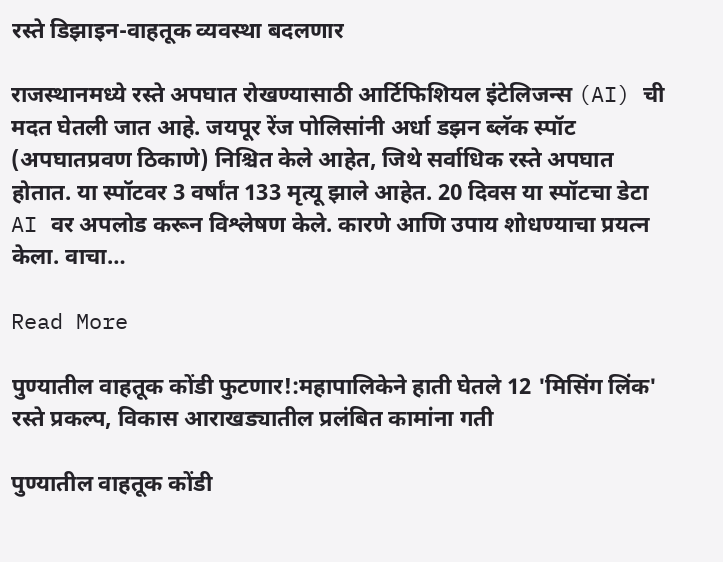रस्ते डिझाइन-वाहतूक व्यवस्था बदलणार

राजस्थानमध्ये रस्ते अपघात रोखण्यासाठी आर्टिफिशियल इंटेलिजन्स (AI) ची मदत घेतली जात आहे. जयपूर रेंज पोलिसांनी अर्धा डझन ब्लॅक स्पॉट (अपघातप्रवण ठिकाणे) निश्चित केले आहेत, जिथे सर्वाधिक रस्ते अपघात होतात. या स्पॉटवर 3 वर्षांत 133 मृत्यू झाले आहेत. 20 दिवस या स्पॉटचा डेटा AI वर अपलोड करून विश्लेषण केले. कारणे आणि उपाय शोधण्याचा प्रयत्न केला. वाचा…

Read More

पुण्यातील वाहतूक कोंडी फुटणार!:महापालिकेने हाती घेतले 12 'मिसिंग लिंक' रस्ते प्रकल्प, विकास आराखड्यातील प्रलंबित कामांना गती

पुण्यातील वाहतूक कोंडी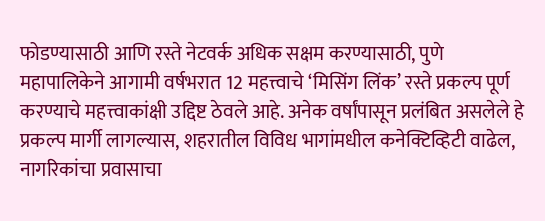फोडण्यासाठी आणि रस्ते नेटवर्क अधिक सक्षम करण्यासाठी, पुणे महापालिकेने आगामी वर्षभरात 12 महत्त्वाचे ‘मिसिंग लिंक’ रस्ते प्रकल्प पूर्ण करण्याचे महत्त्वाकांक्षी उद्दिष्ट ठेवले आहे. अनेक वर्षांपासून प्रलंबित असलेले हे प्रकल्प मार्गी लागल्यास, शहरातील विविध भागांमधील कनेक्टिव्हिटी वाढेल, नागरिकांचा प्रवासाचा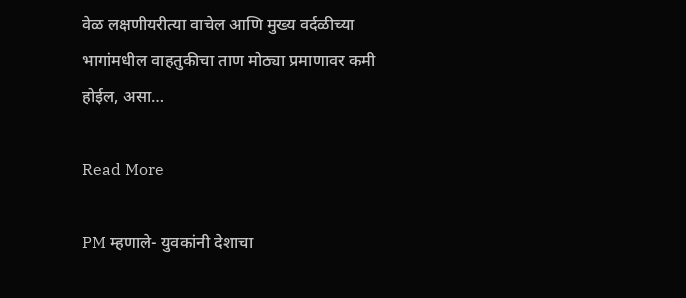वेळ लक्षणीयरीत्या वाचेल आणि मुख्य वर्दळीच्या भागांमधील वाहतुकीचा ताण मोठ्या प्रमाणावर कमी होईल, असा…

Read More

PM म्हणाले- युवकांनी देशाचा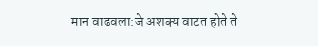मान वाढवला:जे अशक्य वाटत होते ते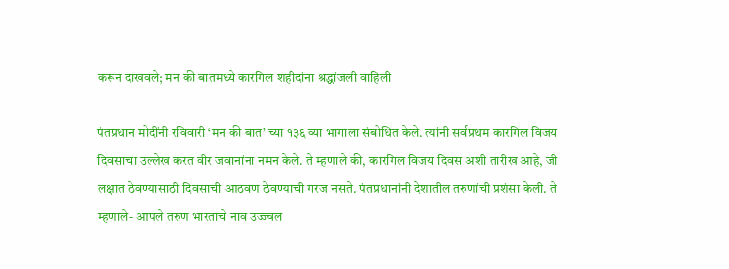करून दाखवले; मन की बातमध्ये कारगिल शहीदांना श्रद्धांजली वाहिली

पंतप्रधान मोदींनी रविवारी ‘मन की बात’ च्या १३६ व्या भागाला संबोधित केले. त्यांनी सर्वप्रथम कारगिल विजय दिवसाचा उल्लेख करत वीर जवानांना नमन केले. ते म्हणाले की, कारगिल विजय दिवस अशी तारीख आहे, जी लक्षात ठेवण्यासाठी दिवसाची आठवण ठेवण्याची गरज नसते. पंतप्रधानांनी देशातील तरुणांची प्रशंसा केली. ते म्हणाले- आपले तरुण भारताचे नाव उज्ज्वल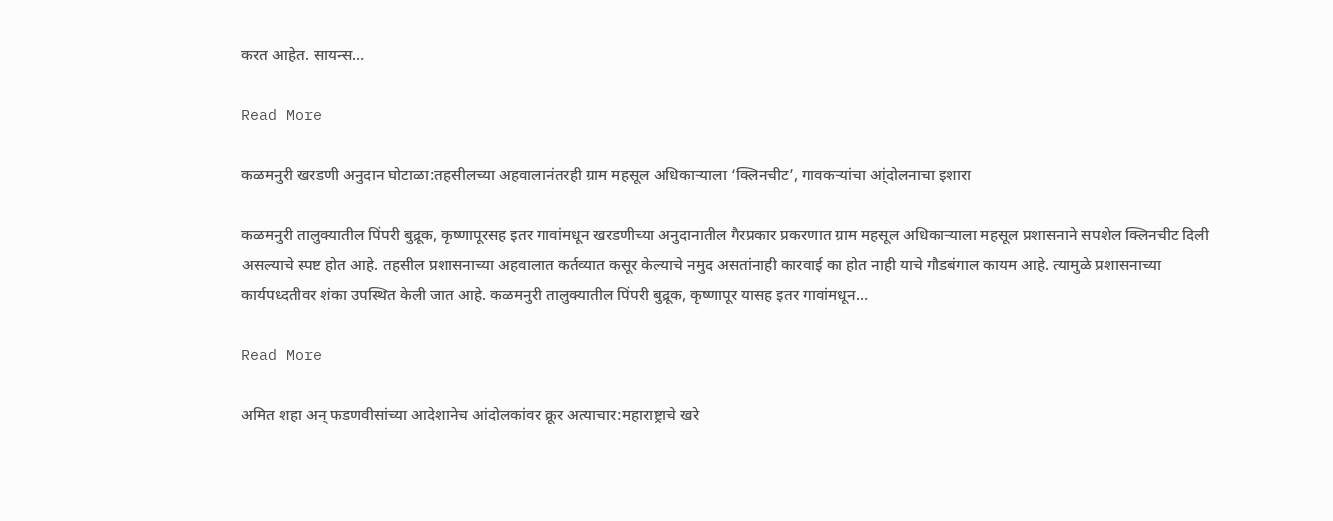करत आहेत. सायन्स…

Read More

कळमनुरी खरडणी अनुदान घोटाळा:तहसीलच्या अहवालानंतरही ग्राम महसूल अधिकाऱ्याला ‘क्लिनचीट’, गावकऱ्यांचा आ्ंदोलनाचा इशारा

कळमनुरी तालुक्यातील पिंपरी बुद्रूक, कृष्णापूरसह इतर गावांमधून खरडणीच्या अनुदानातील गैरप्रकार प्रकरणात ग्राम महसूल अधिकाऱ्याला महसूल प्रशासनाने सपशेल क्लिनचीट दिली असल्याचे स्पष्ट होत आहे. तहसील प्रशासनाच्या अहवालात कर्तव्यात कसूर केल्याचे नमुद असतांनाही कारवाई का होत नाही याचे गौडबंगाल कायम आहे. त्यामुळे प्रशासनाच्या कार्यपध्दतीवर शंका उपस्थित केली जात आहे. कळमनुरी तालुक्यातील पिंपरी बुद्रूक, कृष्णापूर यासह इतर गावांमधून…

Read More

अमित शहा अन् फडणवीसांच्या आदेशानेच आंदोलकांवर क्रूर अत्याचार:महाराष्ट्राचे खरे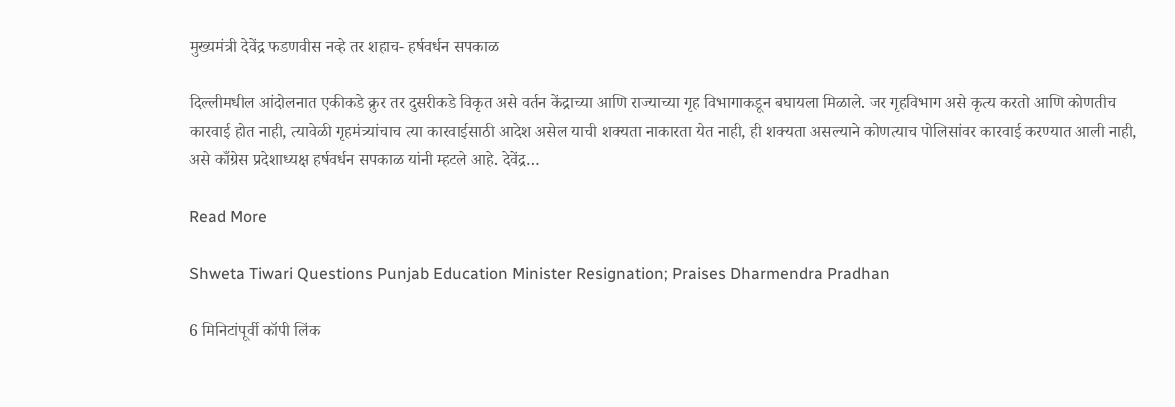मुख्यमंत्री देवेंद्र फडणवीस नव्हे तर शहाच- हर्षवर्धन सपकाळ

दिल्लीमधील आंदोलनात एकीकडे क्रुर तर दुसरीकडे विकृत असे वर्तन केंद्राच्या आणि राज्याच्या गृह विभागाकडून बघायला मिळाले. जर गृहविभाग असे कृत्य करतो आणि कोणतीच कारवाई होत नाही, त्यावेळी गृहमंत्र्यांचाच त्या कारवाईसाठी आदेश असेल याची शक्यता नाकारता येत नाही, ही शक्यता असल्याने कोणत्याच पोलिसांवर कारवाई करण्यात आली नाही, असे काँग्रेस प्रदेशाध्यक्ष हर्षवर्धन सपकाळ यांनी म्हटले आहे. देवेंद्र…

Read More

Shweta Tiwari Questions Punjab Education Minister Resignation; Praises Dharmendra Pradhan

6 मिनिटांपूर्वी कॉपी लिंक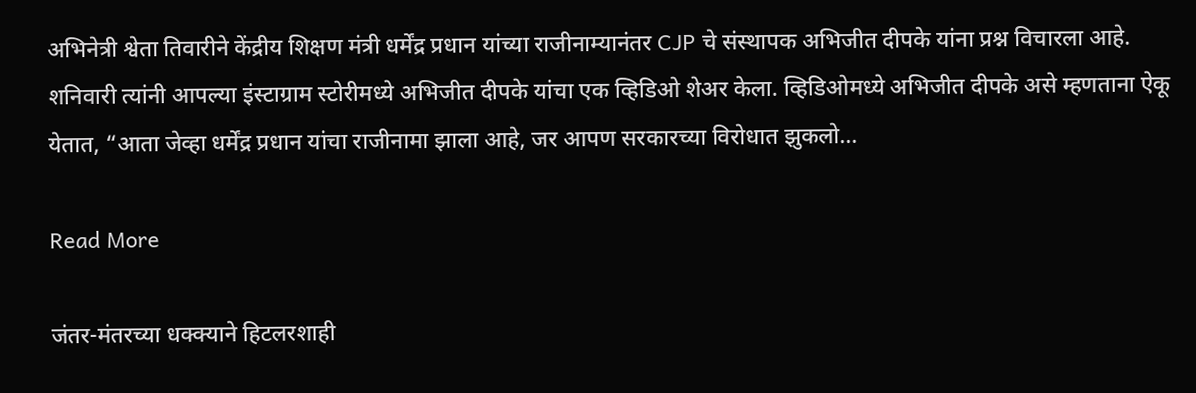अभिनेत्री श्वेता तिवारीने केंद्रीय शिक्षण मंत्री धर्मेंद्र प्रधान यांच्या राजीनाम्यानंतर CJP चे संस्थापक अभिजीत दीपके यांना प्रश्न विचारला आहे. शनिवारी त्यांनी आपल्या इंस्टाग्राम स्टोरीमध्ये अभिजीत दीपके यांचा एक व्हिडिओ शेअर केला. व्हिडिओमध्ये अभिजीत दीपके असे म्हणताना ऐकू येतात, “आता जेव्हा धर्मेंद्र प्रधान यांचा राजीनामा झाला आहे, जर आपण सरकारच्या विरोधात झुकलो…

Read More

जंतर-मंतरच्या धक्क्याने हिटलरशाही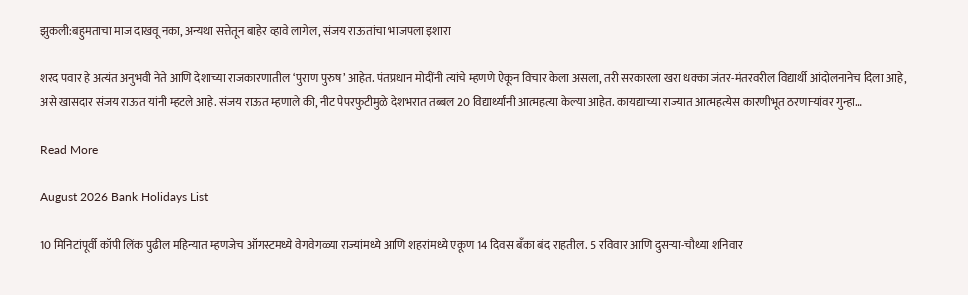झुकली:बहुमताचा माज दाखवू नका, अन्यथा सत्तेतून बाहेर व्हावे लागेल, संजय राऊतांचा भाजपला इशारा

शरद पवार हे अत्यंत अनुभवी नेते आणि देशाच्या राजकारणातील ‘पुराण पुरुष’ आहेत. पंतप्रधान मोदींनी त्यांचे म्हणणे ऐकून विचार केला असला, तरी सरकारला खरा धक्का जंतर-मंतरवरील विद्यार्थी आंदोलनानेच दिला आहे, असे खासदार संजय राऊत यांनी म्हटले आहे. संजय राऊत म्हणाले की, नीट पेपरफुटीमुळे देशभरात तब्बल 20 विद्यार्थ्यांनी आत्महत्या केल्या आहेत. कायद्याच्या राज्यात आत्महत्येस कारणीभूत ठरणाऱ्यांवर गुन्हा…

Read More

August 2026 Bank Holidays List

10 मिनिटांपूर्वी कॉपी लिंक पुढील महिन्यात म्हणजेच ऑगस्टमध्ये वेगवेगळ्या राज्यांमध्ये आणि शहरांमध्ये एकूण 14 दिवस बँका बंद राहतील. 5 रविवार आणि दुसऱ्या-चौथ्या शनिवार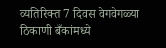व्यतिरिक्त 7 दिवस वेगवेगळ्या ठिकाणी बँकांमध्ये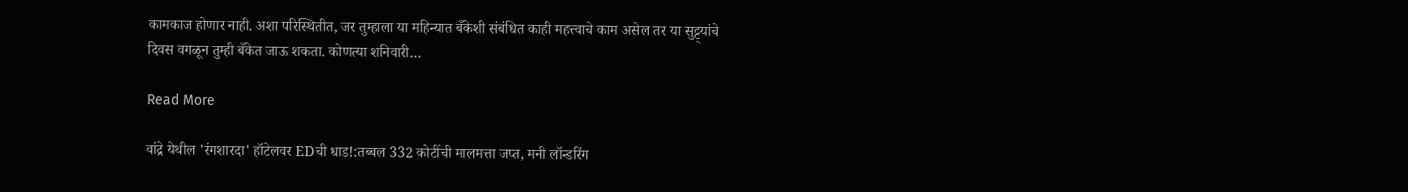कामकाज होणार नाही. अशा परिस्थितीत, जर तुम्हाला या महिन्यात बँकेशी संबंधित काही महत्त्वाचे काम असेल तर या सुट्ट्यांचे दिवस वगळून तुम्ही बँकेत जाऊ शकता. कोणत्या शनिवारी…

Read More

वांद्रे येथील 'रंगशारदा' हॉटेलवर EDची धाड!:तब्बल 332 कोटींची मालमत्ता जप्त, मनी लॉन्डरिंग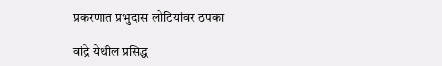प्रकरणात प्रभुदास लोटियांवर ठपका

वांद्रे येथील प्रसिद्ध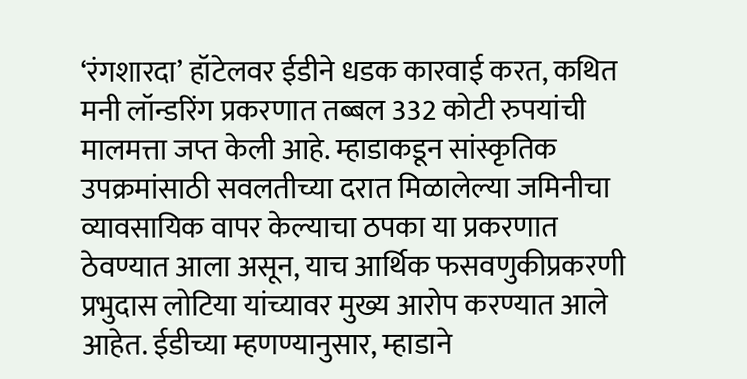‘रंगशारदा’ हॉटेलवर ईडीने धडक कारवाई करत, कथित मनी लॉन्डरिंग प्रकरणात तब्बल 332 कोटी रुपयांची मालमत्ता जप्त केली आहे. म्हाडाकडून सांस्कृतिक उपक्रमांसाठी सवलतीच्या दरात मिळालेल्या जमिनीचा व्यावसायिक वापर केल्याचा ठपका या प्रकरणात ठेवण्यात आला असून, याच आर्थिक फसवणुकीप्रकरणी प्रभुदास लोटिया यांच्यावर मुख्य आरोप करण्यात आले आहेत. ईडीच्या म्हणण्यानुसार, म्हाडाने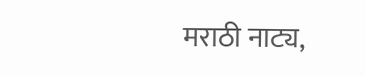मराठी नाट्य,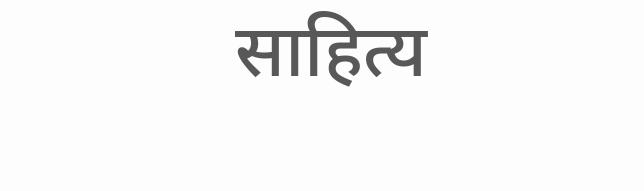साहित्य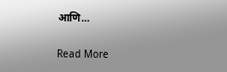आणि…

Read More